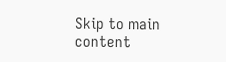Skip to main content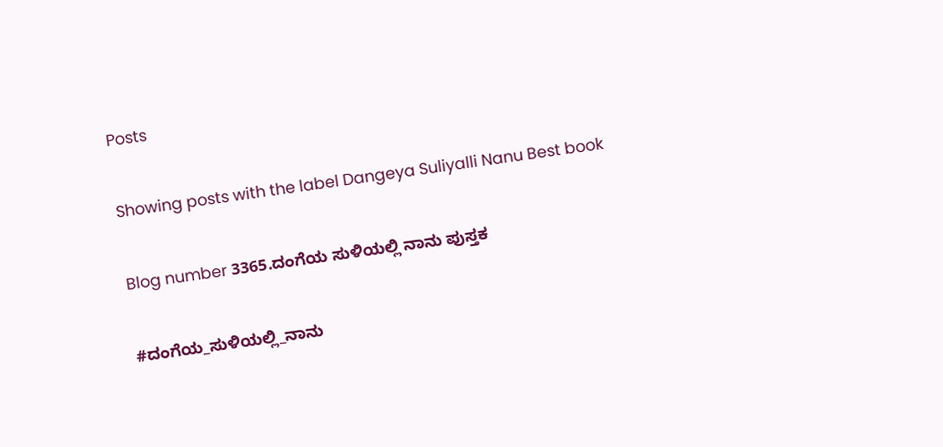Posts

Showing posts with the label Dangeya Suliyalli Nanu Best book

Blog number 3365.ದಂಗೆಯ ಸುಳಿಯಲ್ಲಿ ನಾನು ಪುಸ್ತಕ

#ದಂಗೆಯ_ಸುಳಿಯಲ್ಲಿ_ನಾನು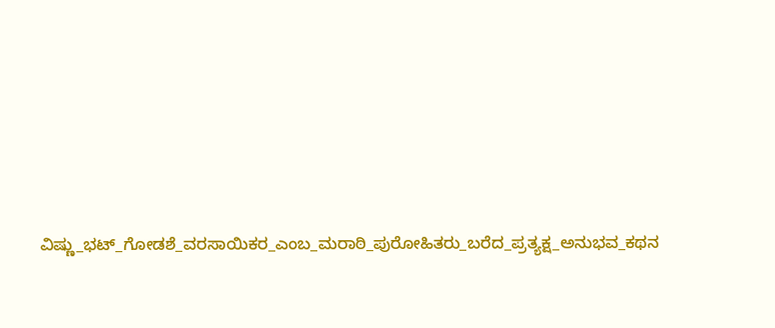ವಿಷ್ಣು_ಭಟ್_ಗೋಡಶೆ_ವರಸಾಯಿಕರ_ಎಂಬ_ಮರಾಠಿ_ಪುರೋಹಿತರು_ಬರೆದ_ಪ್ರತ್ಯಕ್ಷ_ಅನುಭವ_ಕಥನ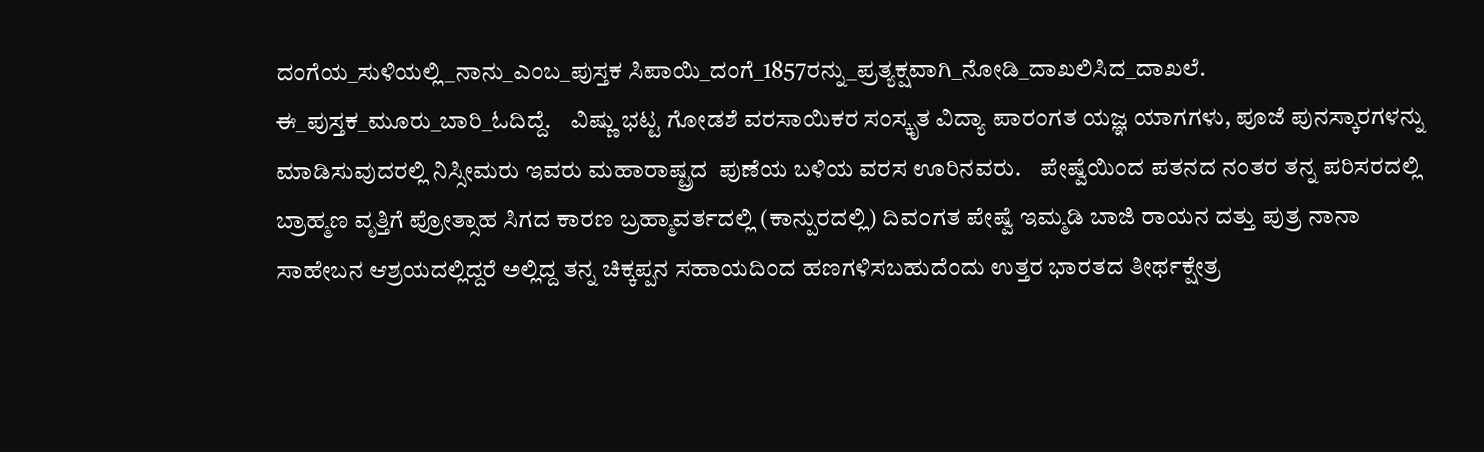ದಂಗೆಯ_ಸುಳಿಯಲ್ಲಿ_ನಾನು_ಎಂಬ_ಪುಸ್ತಕ ಸಿಪಾಯಿ_ದಂಗೆ_1857ರನ್ನು_ಪ್ರತ್ಯಕ್ಷವಾಗಿ_ನೋಡಿ_ದಾಖಲಿಸಿದ_ದಾಖಲೆ. ಈ_ಪುಸ್ತಕ_ಮೂರು_ಬಾರಿ_ಓದಿದ್ದೆ.    ವಿಷ್ಣು ಭಟ್ಟ ಗೋಡಶೆ ವರಸಾಯಿಕರ ಸಂಸ್ಕೃತ ವಿದ್ಯಾ ಪಾರಂಗತ ಯಜ್ಞ ಯಾಗಗಳು, ಪೂಜೆ ಪುನಸ್ಕಾರಗಳನ್ನು ಮಾಡಿಸುವುದರಲ್ಲಿ ನಿಸ್ಸೀಮರು ಇವರು ಮಹಾರಾಷ್ಟ್ರದ  ಪುಣೆಯ ಬಳಿಯ ವರಸ ಊರಿನವರು.    ಪೇಷ್ವೆಯಿಂದ ಪತನದ ನಂತರ ತನ್ನ ಪರಿಸರದಲ್ಲಿ ಬ್ರಾಹ್ಮಣ ವೃತ್ತಿಗೆ ಪ್ರೋತ್ಸಾಹ ಸಿಗದ ಕಾರಣ ಬ್ರಹ್ಮಾವರ್ತದಲ್ಲಿ (ಕಾನ್ಪುರದಲ್ಲಿ) ದಿವ೦ಗತ ಪೇಷ್ವೆ ಇಮ್ಮಡಿ ಬಾಜಿ ರಾಯನ ದತ್ತು ಪುತ್ರ ನಾನಾ ಸಾಹೇಬನ ಆಶ್ರಯದಲ್ಲಿದ್ದರೆ ಅಲ್ಲಿದ್ದ ತನ್ನ ಚಿಕ್ಕಪ್ಪನ ಸಹಾಯದಿಂದ ಹಣಗಳಿಸಬಹುದೆಂದು ಉತ್ತರ ಭಾರತದ ತೀರ್ಥಕ್ಷೇತ್ರ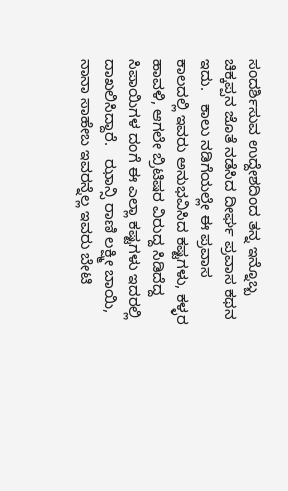ಸಂದರ್ಶಿಸುವ ಉದ್ದೇಶದಿಂದ ತನ್ನ ಇನ್ನೊಬ್ಬ ಚಿಕ್ಕಪ್ಪನ ಜೊತೆ ನಡೆಸಿದ ದೀರ್ಘ ಪ್ರವಾಸ ಕಥನ ಇದು.   ಕಾಲು ನಡಿಗೆಯಲ್ಲೇ ಈ ಪ್ರವಾಸ ಕಾಲದಲ್ಲಿ ಇವರು ಅನುಭವಿಸಿದ ಕಷ್ಟಗಳು, ಕಳ್ಳರ ಹಾವಳಿ, ಆಗಲೇ ಬ್ರಿಟಿಷರ ವಿರುದ್ದ ಸಿಡಿದೆದ್ದ ಸಿಪಾಯಿಗಳ ದಂಗೆ ಈ ಎಲ್ಲಾ ಕಷ್ಟಗಳು ಇದರಲ್ಲಿ ದಾಖಲಿಸಿದ್ದಾರೆ.   ಝಾನ್ಸಿ ರಾಣಿ ಲಕ್ಷ್ಮೀ ಬಾಯಿ, ನಾನಾ ಸಾಹೇಬ ಇವರನ್ನೆಲ್ಲ ಇವರು ಬೇಟಿ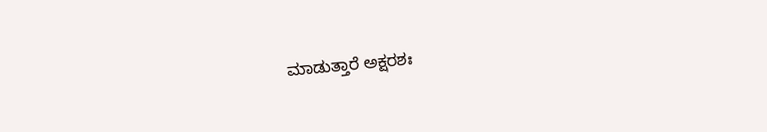ಮಾಡುತ್ತಾರೆ ಅಕ್ಷರಶಃ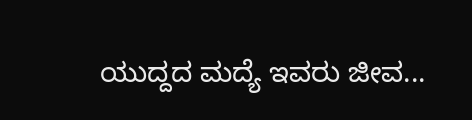ಯುದ್ದದ ಮದ್ಯೆ ಇವರು ಜೀವ...